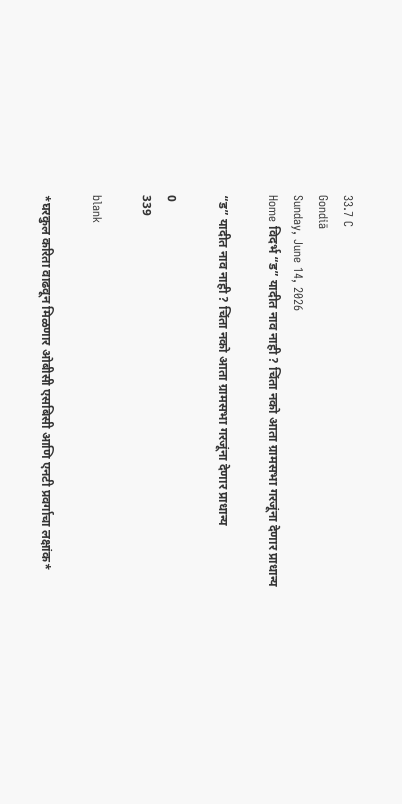33.7 C
Gondiā
Sunday, June 14, 2026
Home विदर्भ “ड” यादीत नाव नाही ? चिंता नको आता ग्रामसभा गरजूंना देणार प्राधान्य

“ड” यादीत नाव नाही ? चिंता नको आता ग्रामसभा गरजूंना देणार प्राधान्य

0
339

blank

*घरकुल करिता वाढवून मिळणार ओबीसी एसबिसी आणि एनटी प्रवर्गाचा लक्षांक*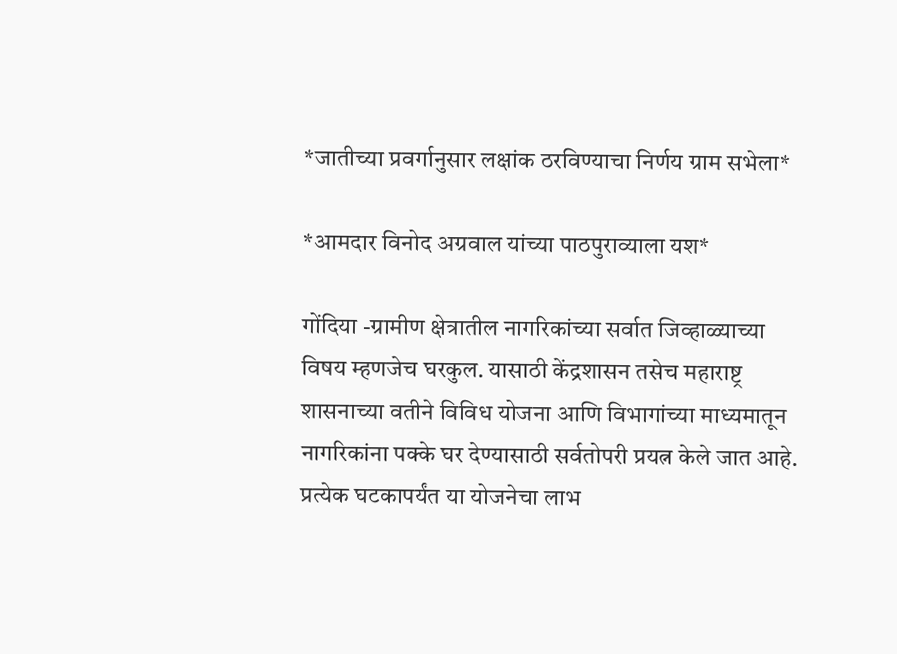*जातीच्या प्रवर्गानुसार लक्षांक ठरविण्याचा निर्णय ग्राम सभेला*

*आमदार विनोद अग्रवाल यांच्या पाठपुराव्याला यश*

गोंदिया -ग्रामीण क्षेत्रातील नागरिकांच्या सर्वात जिव्हाळ्याच्या विषय म्हणजेच घरकुल. यासाठी केंद्रशासन तसेच महाराष्ट्र शासनाच्या वतीने विविध योजना आणि विभागांच्या माध्यमातून नागरिकांना पक्के घर देण्यासाठी सर्वतोपरी प्रयत्न केले जात आहे. प्रत्येक घटकापर्यंत या योजनेचा लाभ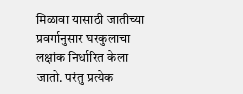मिळावा यासाठी जातीच्या प्रवर्गानुसार घरकुलाचा लक्षांक निर्धारित केला जातो. परंतु प्रत्येक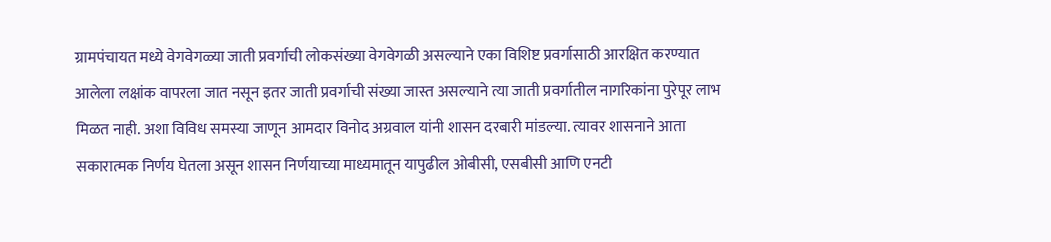ग्रामपंचायत मध्ये वेगवेगळ्या जाती प्रवर्गाची लोकसंख्या वेगवेगळी असल्याने एका विशिष्ट प्रवर्गासाठी आरक्षित करण्यात आलेला लक्षांक वापरला जात नसून इतर जाती प्रवर्गाची संख्या जास्त असल्याने त्या जाती प्रवर्गातील नागरिकांना पुरेपूर लाभ मिळत नाही. अशा विविध समस्या जाणून आमदार विनोद अग्रवाल यांनी शासन दरबारी मांडल्या. त्यावर शासनाने आता सकारात्मक निर्णय घेतला असून शासन निर्णयाच्या माध्यमातून यापुढील ओबीसी, एसबीसी आणि एनटी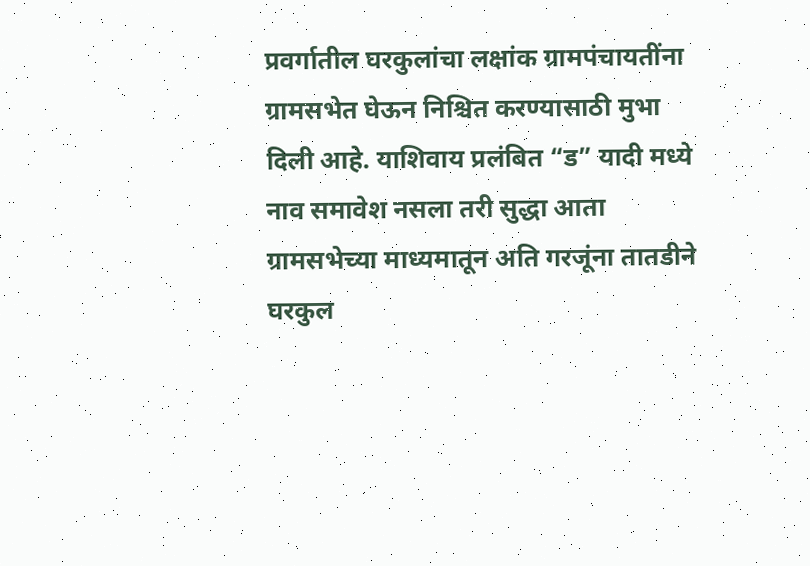प्रवर्गातील घरकुलांचा लक्षांक ग्रामपंचायतींना ग्रामसभेत घेऊन निश्चित करण्यासाठी मुभा दिली आहे. याशिवाय प्रलंबित “ड” यादी मध्ये नाव समावेश नसला तरी सुद्धा आता ग्रामसभेच्या माध्यमातून अति गरजूंना तातडीने घरकुल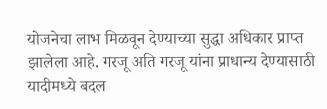योजनेचा लाभ मिळवून देण्याच्या सुद्धा अधिकार प्राप्त झालेला आहे. गरजू अति गरजू यांना प्राधान्य देण्यासाठी यादीमध्ये बदल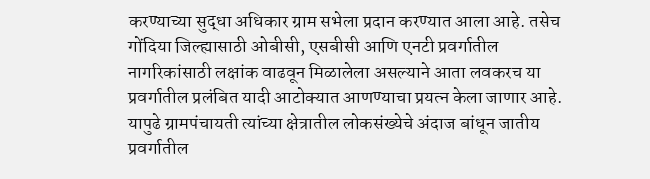करण्याच्या सुद्धा अधिकार ग्राम सभेला प्रदान करण्यात आला आहे. तसेच गोंदिया जिल्ह्यासाठी ओबीसी, एसबीसी आणि एनटी प्रवर्गातील नागरिकांसाठी लक्षांक वाढवून मिळालेला असल्याने आता लवकरच या प्रवर्गातील प्रलंबित यादी आटोक्यात आणण्याचा प्रयत्न केला जाणार आहे.
यापुढे ग्रामपंचायती त्यांच्या क्षेत्रातील लोकसंख्येचे अंदाज बांधून जातीय प्रवर्गातील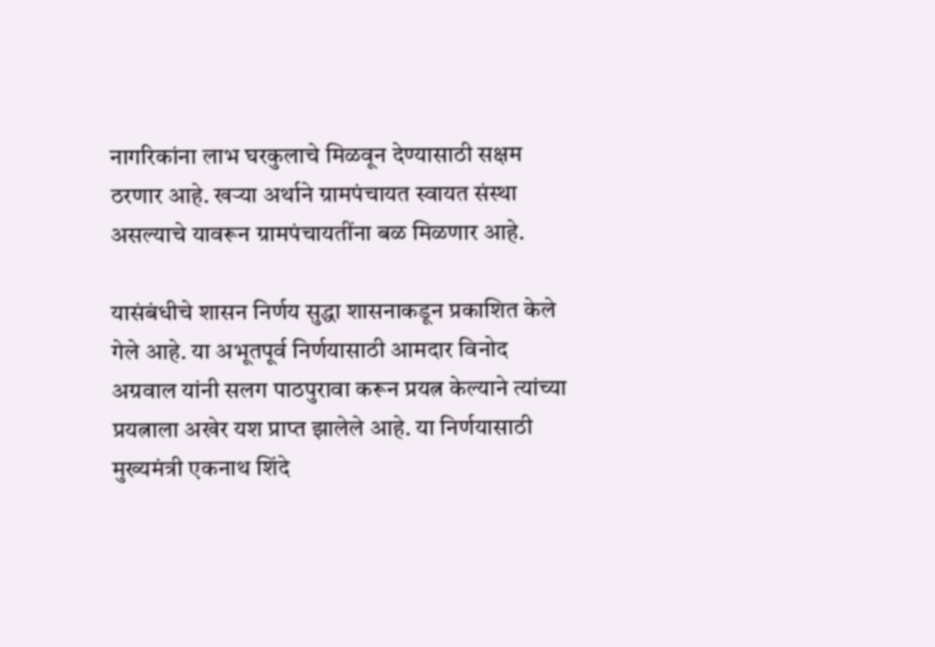नागरिकांना लाभ घरकुलाचे मिळवून देण्यासाठी सक्षम ठरणार आहे. खऱ्या अर्थाने ग्रामपंचायत स्वायत संस्था असल्याचे यावरून ग्रामपंचायतींना बळ मिळणार आहे.

यासंबंधीचे शासन निर्णय सुद्धा शासनाकडून प्रकाशित केले गेले आहे. या अभूतपूर्व निर्णयासाठी आमदार विनोद अग्रवाल यांनी सलग पाठपुरावा करून प्रयत्न केल्याने त्यांच्या प्रयत्नाला अखेर यश प्राप्त झालेले आहे. या निर्णयासाठी मुख्यमंत्री एकनाथ शिंदे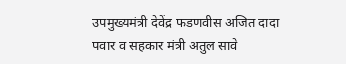उपमुख्यमंत्री देवेंद्र फडणवीस अजित दादा पवार व सहकार मंत्री अतुल सावे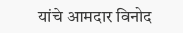यांचे आमदार विनोद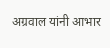अग्रवाल यांनी आभार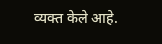व्यक्त केले आहे.